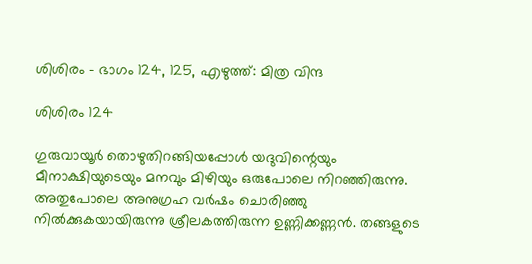ശിശിരം – ഭാഗം 124, 125, എഴുത്ത്: മിത്ര വിന്ദ

ശിശിരം 124

ഗുരുവായൂർ തൊഴുതിറങ്ങിയപ്പോൾ യദുവിന്റെയും മീനാക്ഷിയുടെയും മനവും മിഴിയും ഒരുപോലെ നിറഞ്ഞിരുന്നു. അതുപോലെ അനുഗ്രഹ വർഷം ചൊരിഞ്ഞു നിൽക്കുകയായിരുന്നു ശ്രീലകത്തിരുന്ന ഉണ്ണിക്കണ്ണൻ. തങ്ങളുടെ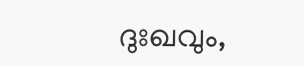ദുഃഖവും,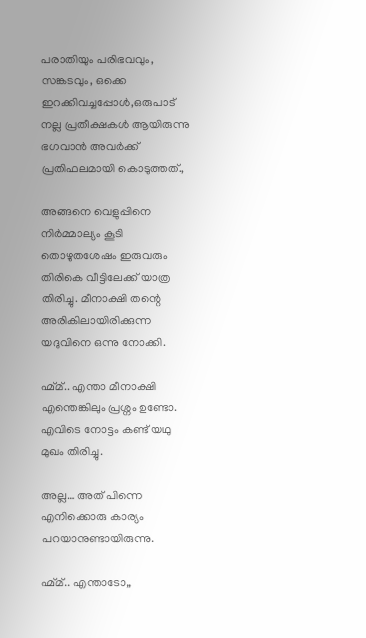പരാതിയും പരിഭവവും, സങ്കടവും, ഒക്കെ ഇറക്കിവച്ചപ്പോൾ,ഒരുപാട് നല്ല പ്രതീക്ഷകൾ ആയിരുന്നു ഭഗവാൻ അവർക്ക് പ്രതിഫലമായി കൊടുത്തത്.,

അങ്ങനെ വെളുപ്പിനെ നിർമ്മാല്യം കൂടി തൊഴുതശേഷം ഇരുവരും തിരികെ വീട്ടിലേക്ക് യാത്ര തിരിച്ചു. മീനാക്ഷി തന്റെ അരികിലായിരിക്കുന്ന യദുവിനെ ഒന്നു നോക്കി.

ഹ്മ്മ്.. എന്താ മീനാക്ഷി എന്തെങ്കിലും പ്രശ്നം ഉണ്ടോ. എവിടെ നോട്ടം കണ്ട് യഥു മുഖം തിരിച്ചു.

അല്ല… അത് പിന്നെ എനിക്കൊരു കാര്യം പറയാനുണ്ടായിരുന്നു.

ഹ്മ്മ്.. എന്താടോ,,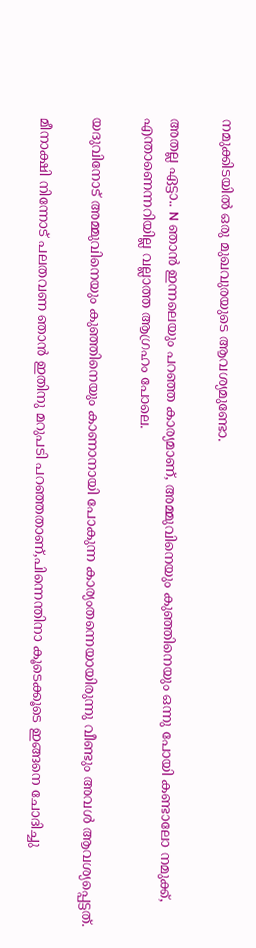നമുക്കിടയിൽ ഒരു മുഖവുരയുടെ ആവശ്യമുണ്ടോ.

അതല്ല ഏട്ടാ.. N ഞാൻ ഇന്നലെയും പറഞ്ഞ കാര്യമാണ്, അമ്മുവിനെയും കുഞ്ഞിനെയും ഒന്നു പോയി കണ്ടാലോ നമുക്ക്, എന്താണെന്നറിയില്ല വല്ലാത്ത ആഗ്രഹം പോലെ.

യദുവിനോട് അമ്മുവിനെയും കുഞ്ഞിനെയും കാണാനായി പോകുന്ന കാര്യംതന്നെയായിരുന്നു വീണ്ടും അവൾ ആവശ്യപ്പെട്ടത്.

മീനാക്ഷി നിന്നോട് പലതവണ ഞാൻ ഇതിനു മറുപടി പറഞ്ഞതാണ്,പിന്നെന്തിനാ കൂടെക്കൂടെ ഇങ്ങനെ ചോദിച്ചു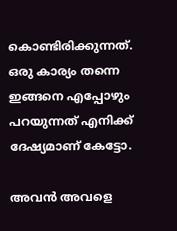കൊണ്ടിരിക്കുന്നത്. ഒരു കാര്യം തന്നെ ഇങ്ങനെ എപ്പോഴും പറയുന്നത് എനിക്ക് ദേഷ്യമാണ് കേട്ടോ.

അവൻ അവളെ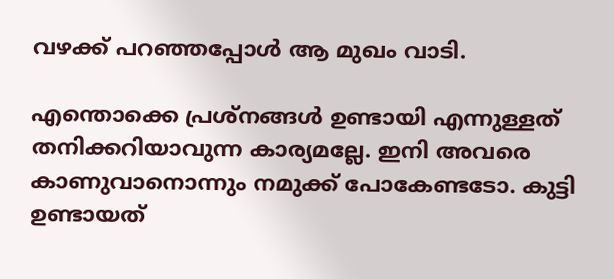വഴക്ക് പറഞ്ഞപ്പോൾ ആ മുഖം വാടി.

എന്തൊക്കെ പ്രശ്നങ്ങൾ ഉണ്ടായി എന്നുള്ളത് തനിക്കറിയാവുന്ന കാര്യമല്ലേ. ഇനി അവരെ കാണുവാനൊന്നും നമുക്ക് പോകേണ്ടടോ. കുട്ടി ഉണ്ടായത്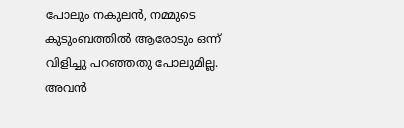പോലും നകുലൻ, നമ്മുടെ കുടുംബത്തിൽ ആരോടും ഒന്ന് വിളിച്ചു പറഞ്ഞതു പോലുമില്ല. അവൻ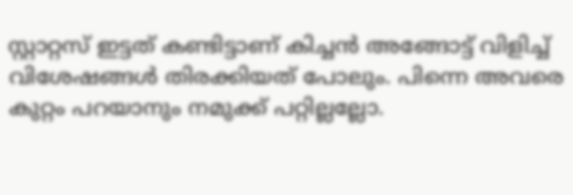സ്റ്റാറ്റസ് ഇട്ടത് കണ്ടിട്ടാണ് കിച്ചൻ അങ്ങോട്ട് വിളിച്ച് വിശേഷങ്ങൾ തിരക്കിയത് പോലും. പിന്നെ അവരെ കുറ്റം പറയാനും നമുക്ക് പറ്റില്ലല്ലോ.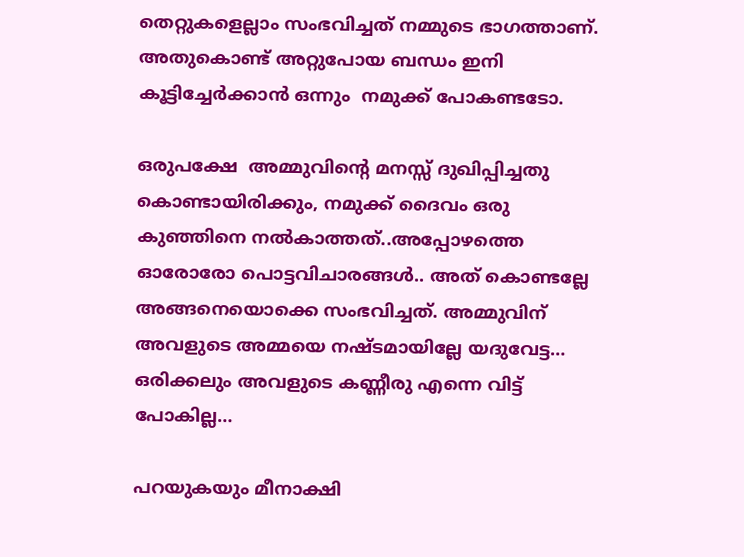തെറ്റുകളെല്ലാം സംഭവിച്ചത് നമ്മുടെ ഭാഗത്താണ്. അതുകൊണ്ട് അറ്റുപോയ ബന്ധം ഇനി കൂട്ടിച്ചേർക്കാൻ ഒന്നും  നമുക്ക് പോകണ്ടടോ.

ഒരുപക്ഷേ  അമ്മുവിന്റെ മനസ്സ് ദുഖിപ്പിച്ചതു കൊണ്ടായിരിക്കും, നമുക്ക് ദൈവം ഒരു കുഞ്ഞിനെ നൽകാത്തത്..അപ്പോഴത്തെ ഓരോരോ പൊട്ടവിചാരങ്ങൾ.. അത് കൊണ്ടല്ലേ അങ്ങനെയൊക്കെ സംഭവിച്ചത്. അമ്മുവിന് അവളുടെ അമ്മയെ നഷ്ടമായില്ലേ യദുവേട്ട… ഒരിക്കലും അവളുടെ കണ്ണീരു എന്നെ വിട്ട് പോകില്ല…

പറയുകയും മീനാക്ഷി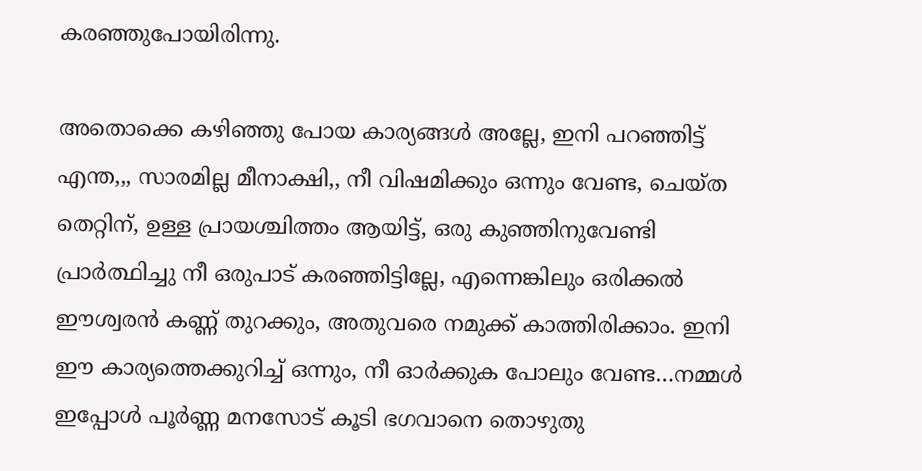കരഞ്ഞുപോയിരിന്നു.

അതൊക്കെ കഴിഞ്ഞു പോയ കാര്യങ്ങൾ അല്ലേ, ഇനി പറഞ്ഞിട്ട് എന്ത,,, സാരമില്ല മീനാക്ഷി,, നീ വിഷമിക്കും ഒന്നും വേണ്ട, ചെയ്ത തെറ്റിന്, ഉള്ള പ്രായശ്ചിത്തം ആയിട്ട്, ഒരു കുഞ്ഞിനുവേണ്ടി പ്രാർത്ഥിച്ചു നീ ഒരുപാട് കരഞ്ഞിട്ടില്ലേ, എന്നെങ്കിലും ഒരിക്കൽ ഈശ്വരൻ കണ്ണ് തുറക്കും, അതുവരെ നമുക്ക് കാത്തിരിക്കാം. ഇനി ഈ കാര്യത്തെക്കുറിച്ച് ഒന്നും, നീ ഓർക്കുക പോലും വേണ്ട…നമ്മൾ ഇപ്പോൾ പൂർണ്ണ മനസോട് കൂടി ഭഗവാനെ തൊഴുതു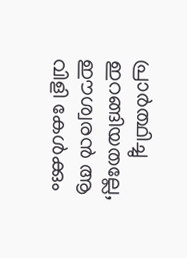പ്രാർത്ഥിച്ചു ഇറങ്ങിയതല്ലേ, ഈശ്വരൻ ആ വിളി കേൾക്കും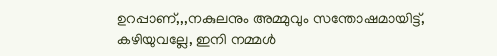ഉറപ്പാണ്,,,നകുലനും അമ്മുവും സന്തോഷമായിട്ട്, കഴിയുവല്ലേ, ഇനി നമ്മൾ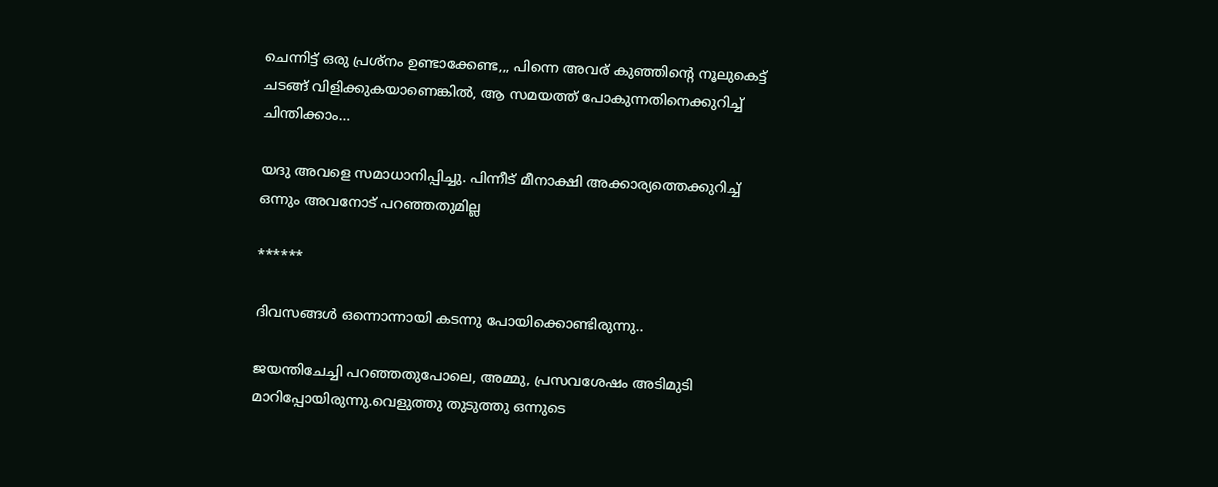ചെന്നിട്ട് ഒരു പ്രശ്നം ഉണ്ടാക്കേണ്ട,,, പിന്നെ അവര് കുഞ്ഞിന്റെ നൂലുകെട്ട് ചടങ്ങ് വിളിക്കുകയാണെങ്കിൽ, ആ സമയത്ത് പോകുന്നതിനെക്കുറിച്ച് ചിന്തിക്കാം…

യദു അവളെ സമാധാനിപ്പിച്ചു. പിന്നീട് മീനാക്ഷി അക്കാര്യത്തെക്കുറിച്ച് ഒന്നും അവനോട് പറഞ്ഞതുമില്ല

******

ദിവസങ്ങൾ ഒന്നൊന്നായി കടന്നു പോയിക്കൊണ്ടിരുന്നു..

ജയന്തിചേച്ചി പറഞ്ഞതുപോലെ, അമ്മു, പ്രസവശേഷം അടിമുടി മാറിപ്പോയിരുന്നു.വെളുത്തു തുടുത്തു ഒന്നുടെ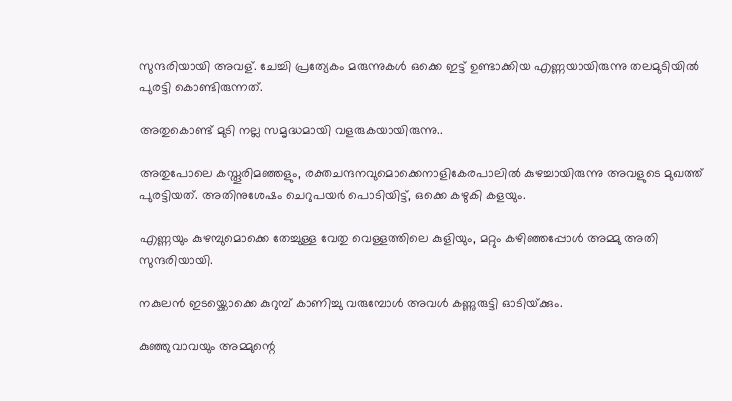സുന്ദരിയായി അവള്. ചേച്ചി പ്രത്യേകം മരുന്നുകൾ ഒക്കെ ഇട്ട് ഉണ്ടാക്കിയ എണ്ണയായിരുന്നു തലമുടിയിൽ പുരട്ടി കൊണ്ടിരുന്നത്.

അതുകൊണ്ട് മുടി നല്ല സമൃദ്ധമായി വളരുകയായിരുന്നു..

അതുപോലെ കസ്തൂരിമഞ്ഞളും, രക്തചന്ദനവുമൊക്കെനാളികേരപാലിൽ കുഴച്ചായിരുന്നു അവളുടെ മുഖത്ത് പുരട്ടിയത്. അതിനുശേഷം ചെറുപയർ പൊടിയിട്ട്, ഒക്കെ കഴുകി കളയും.

എണ്ണയും കുഴമ്പുമൊക്കെ തേച്ചുള്ള വേതു വെള്ളത്തിലെ കുളിയും, മറ്റും കഴിഞ്ഞപ്പോൾ അമ്മു അതി സുന്ദരിയായി.

നകുലൻ ഇടയ്ക്കൊക്കെ കുറുമ്പ് കാണിച്ചു വരുമ്പോൾ അവൾ കണ്ണുരുട്ടി ഓടിയ്‌ക്കും.

കുഞ്ഞുവാവയും അമ്മുന്റെ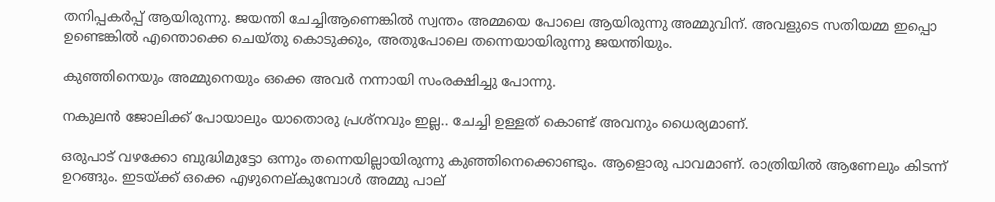തനിപ്പകർപ്പ് ആയിരുന്നു. ജയന്തി ചേച്ചിആണെങ്കിൽ സ്വന്തം അമ്മയെ പോലെ ആയിരുന്നു അമ്മുവിന്. അവളുടെ സതിയമ്മ ഇപ്പൊ ഉണ്ടെങ്കിൽ എന്തൊക്കെ ചെയ്തു കൊടുക്കും, അതുപോലെ തന്നെയായിരുന്നു ജയന്തിയും.

കുഞ്ഞിനെയും അമ്മുനെയും ഒക്കെ അവർ നന്നായി സംരക്ഷിച്ചു പോന്നു.

നകുലൻ ജോലിക്ക് പോയാലും യാതൊരു പ്രശ്നവും ഇല്ല.. ചേച്ചി ഉള്ളത് കൊണ്ട് അവനും ധൈര്യമാണ്.

ഒരുപാട് വഴക്കോ ബുദ്ധിമുട്ടോ ഒന്നും തന്നെയില്ലായിരുന്നു കുഞ്ഞിനെക്കൊണ്ടും. ആളൊരു പാവമാണ്. രാത്രിയിൽ ആണേലും കിടന്ന് ഉറങ്ങും. ഇടയ്ക്ക് ഒക്കെ എഴുനെല്കുമ്പോൾ അമ്മു പാല്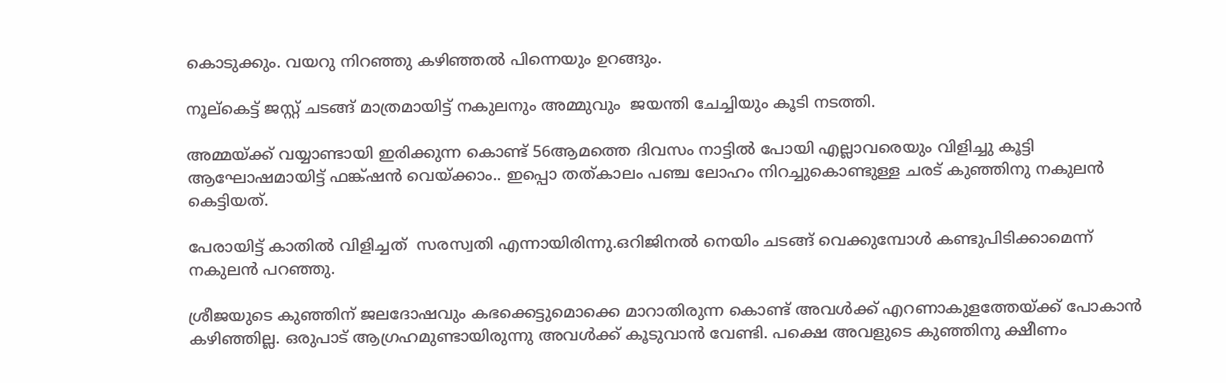കൊടുക്കും. വയറു നിറഞ്ഞു കഴിഞ്ഞൽ പിന്നെയും ഉറങ്ങും.

നൂല്കെട്ട് ജസ്റ്റ്‌ ചടങ്ങ് മാത്രമായിട്ട് നകുലനും അമ്മുവും  ജയന്തി ചേച്ചിയും കൂടി നടത്തി.

അമ്മയ്ക്ക് വയ്യാണ്ടായി ഇരിക്കുന്ന കൊണ്ട് 56ആമത്തെ ദിവസം നാട്ടിൽ പോയി എല്ലാവരെയും വിളിച്ചു കൂട്ടി ആഘോഷമായിട്ട് ഫങ്ക്ഷൻ വെയ്ക്കാം.. ഇപ്പൊ തത്കാലം പഞ്ച ലോഹം നിറച്ചുകൊണ്ടുള്ള ചരട് കുഞ്ഞിനു നകുലൻ കെട്ടിയത്.

പേരായിട്ട് കാതിൽ വിളിച്ചത്  സരസ്വതി എന്നായിരിന്നു.ഒറിജിനൽ നെയിം ചടങ്ങ് വെക്കുമ്പോൾ കണ്ടുപിടിക്കാമെന്ന് നകുലൻ പറഞ്ഞു.

ശ്രീജയുടെ കുഞ്ഞിന് ജലദോഷവും കഭക്കെട്ടുമൊക്കെ മാറാതിരുന്ന കൊണ്ട് അവൾക്ക് എറണാകുളത്തേയ്ക്ക് പോകാൻ കഴിഞ്ഞില്ല. ഒരുപാട് ആഗ്രഹമുണ്ടായിരുന്നു അവൾക്ക് കൂടുവാൻ വേണ്ടി. പക്ഷെ അവളുടെ കുഞ്ഞിനു ക്ഷീണം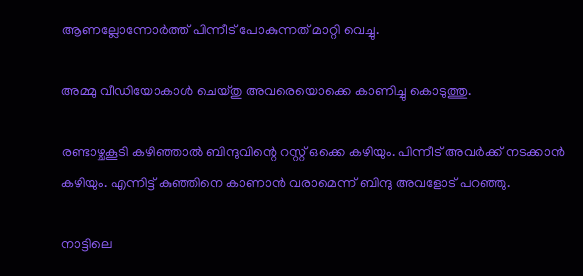ആണല്ലോന്നോർത്ത് പിന്നീട് പോകുന്നത് മാറ്റി വെച്ചു.

അമ്മു വീഡിയോകാൾ ചെയ്തു അവരെയൊക്കെ കാണിച്ചു കൊടുത്തു.

രണ്ടാഴ്ചകൂടി കഴിഞ്ഞാൽ ബിന്ദുവിന്റെ റസ്റ്റ്‌ ഒക്കെ കഴിയും. പിന്നീട് അവർക്ക് നടക്കാൻ കഴിയും. എന്നിട്ട് കുഞ്ഞിനെ കാണാൻ വരാമെന്ന് ബിന്ദു അവളോട് പറഞ്ഞു.

നാട്ടിലെ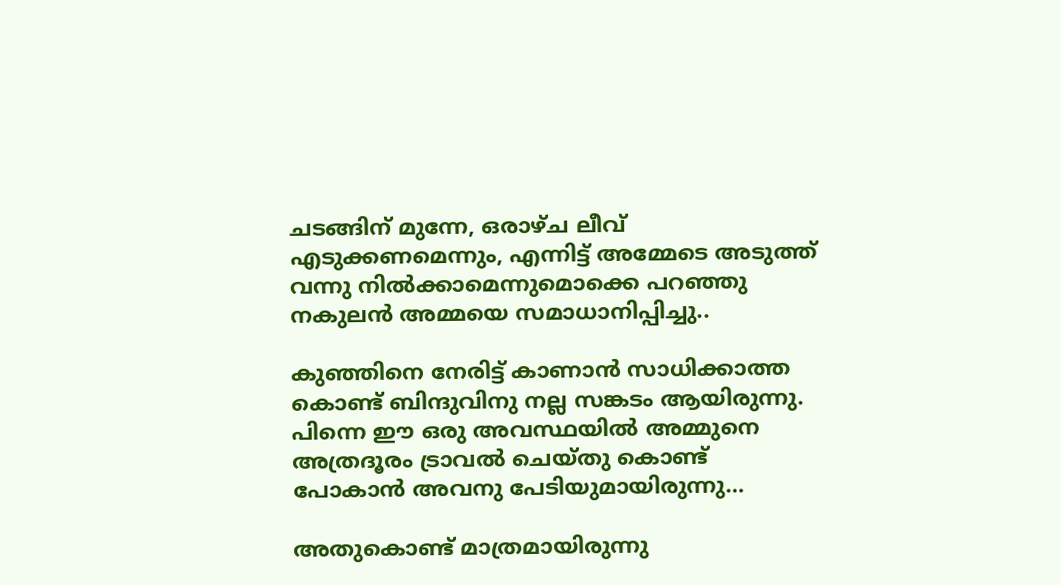ചടങ്ങിന് മുന്നേ, ഒരാഴ്ച ലീവ് എടുക്കണമെന്നും, എന്നിട്ട് അമ്മേടെ അടുത്ത് വന്നു നിൽക്കാമെന്നുമൊക്കെ പറഞ്ഞു നകുലൻ അമ്മയെ സമാധാനിപ്പിച്ചു..

കുഞ്ഞിനെ നേരിട്ട് കാണാൻ സാധിക്കാത്ത കൊണ്ട് ബിന്ദുവിനു നല്ല സങ്കടം ആയിരുന്നു. പിന്നെ ഈ ഒരു അവസ്ഥയിൽ അമ്മുനെ അത്രദൂരം ട്രാവൽ ചെയ്തു കൊണ്ട് പോകാൻ അവനു പേടിയുമായിരുന്നു…

അതുകൊണ്ട് മാത്രമായിരുന്നു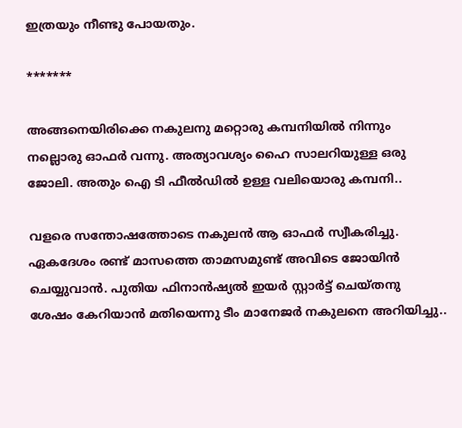ഇത്രയും നീണ്ടു പോയതും.

*******

അങ്ങനെയിരിക്കെ നകുലനു മറ്റൊരു കമ്പനിയിൽ നിന്നും നല്ലൊരു ഓഫർ വന്നു. അത്യാവശ്യം ഹൈ സാലറിയുള്ള ഒരു ജോലി. അതും ഐ ടി ഫീൽഡിൽ ഉള്ള വലിയൊരു കമ്പനി..

വളരെ സന്തോഷത്തോടെ നകുലൻ ആ ഓഫർ സ്വീകരിച്ചു. ഏകദേശം രണ്ട് മാസത്തെ താമസമുണ്ട് അവിടെ ജോയിൻ ചെയ്യുവാൻ. പുതിയ ഫിനാൻഷ്യൽ ഇയർ സ്റ്റാർട്ട്‌ ചെയ്തനു ശേഷം കേറിയാൻ മതിയെന്നു ടീം മാനേജർ നകുലനെ അറിയിച്ചു..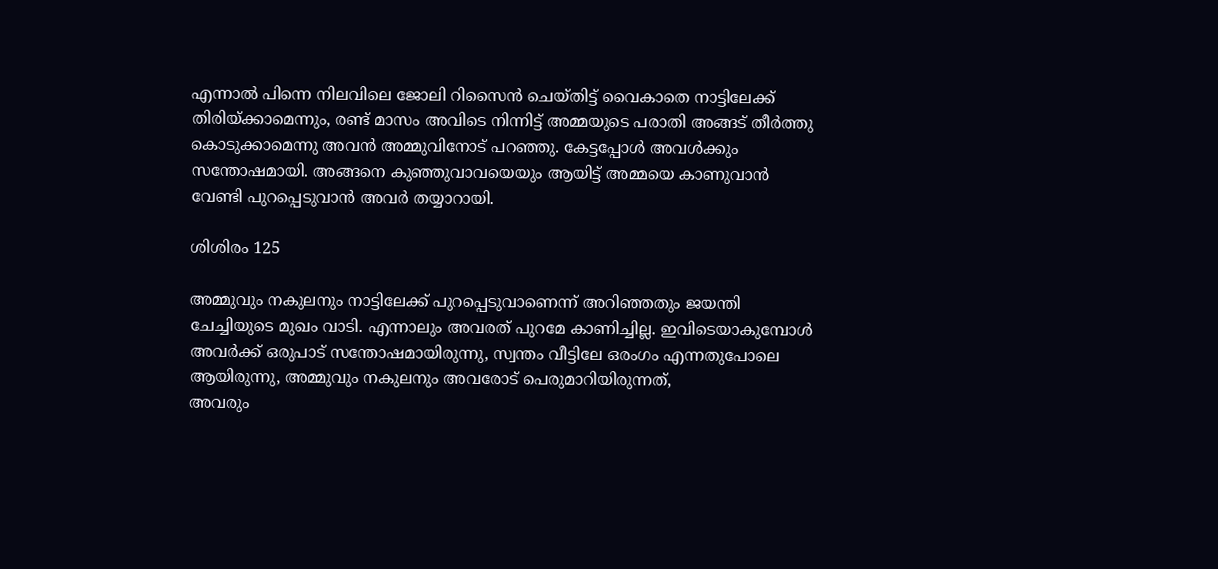എന്നാൽ പിന്നെ നിലവിലെ ജോലി റിസൈൻ ചെയ്തിട്ട് വൈകാതെ നാട്ടിലേക്ക് തിരിയ്ക്കാമെന്നും, രണ്ട് മാസം അവിടെ നിന്നിട്ട് അമ്മയുടെ പരാതി അങ്ങട് തീർത്തു കൊടുക്കാമെന്നു അവൻ അമ്മുവിനോട് പറഞ്ഞു. കേട്ടപ്പോൾ അവൾക്കും സന്തോഷമായി. അങ്ങനെ കുഞ്ഞുവാവയെയും ആയിട്ട് അമ്മയെ കാണുവാൻ വേണ്ടി പുറപ്പെടുവാൻ അവർ തയ്യാറായി.

ശിശിരം 125

അമ്മുവും നകുലനും നാട്ടിലേക്ക് പുറപ്പെടുവാണെന്ന് അറിഞ്ഞതും ജയന്തി ചേച്ചിയുടെ മുഖം വാടി. എന്നാലും അവരത് പുറമേ കാണിച്ചില്ല. ഇവിടെയാകുമ്പോൾ അവർക്ക് ഒരുപാട് സന്തോഷമായിരുന്നു, സ്വന്തം വീട്ടിലേ ഒരംഗം എന്നതുപോലെ ആയിരുന്നു, അമ്മുവും നകുലനും അവരോട് പെരുമാറിയിരുന്നത്,
അവരും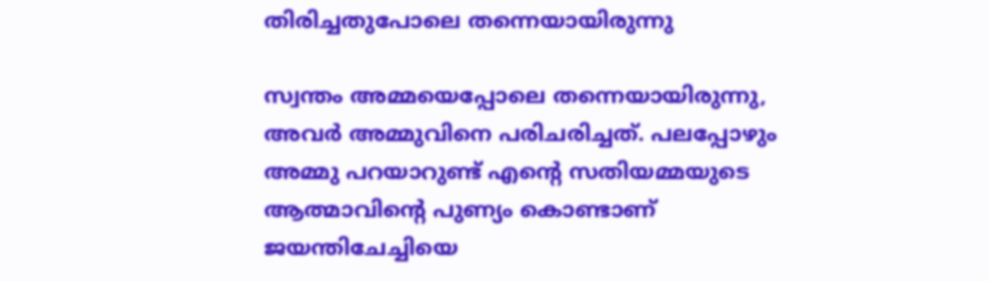തിരിച്ചതുപോലെ തന്നെയായിരുന്നു

സ്വന്തം അമ്മയെപ്പോലെ തന്നെയായിരുന്നു, അവർ അമ്മുവിനെ പരിചരിച്ചത്. പലപ്പോഴും അമ്മു പറയാറുണ്ട് എന്റെ സതിയമ്മയുടെ ആത്മാവിന്റെ പുണ്യം കൊണ്ടാണ് ജയന്തിചേച്ചിയെ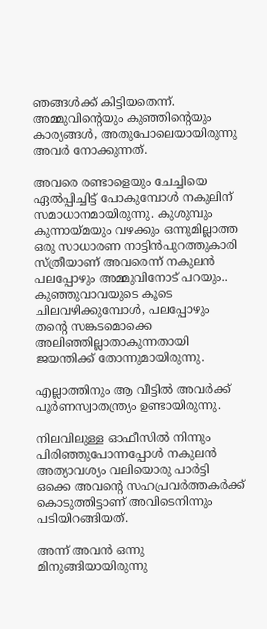ഞങ്ങൾക്ക് കിട്ടിയതെന്ന്. അമ്മുവിന്റെയും കുഞ്ഞിന്റെയും കാര്യങ്ങൾ, അതുപോലെയായിരുന്നു അവർ നോക്കുന്നത്.

അവരെ രണ്ടാളെയും ചേച്ചിയെ ഏൽപ്പിച്ചിട്ട് പോകുമ്പോൾ നകുലിന് സമാധാനമായിരുന്നു. കുശുമ്പും കുന്നായ്മയും വഴക്കും ഒന്നുമില്ലാത്ത ഒരു സാധാരണ നാട്ടിൻപുറത്തുകാരി സ്ത്രീയാണ് അവരെന്ന് നകുലൻ പലപ്പോഴും അമ്മുവിനോട് പറയും.. കുഞ്ഞുവാവയുടെ കൂടെ ചിലവഴിക്കുമ്പോൾ, പലപ്പോഴും തന്റെ സങ്കടമൊക്കെ  അലിഞ്ഞില്ലാതാകുന്നതായി ജയന്തിക്ക് തോന്നുമായിരുന്നു.

എല്ലാത്തിനും ആ വീട്ടിൽ അവർക്ക് പൂർണസ്വാതന്ത്ര്യം ഉണ്ടായിരുന്നു.

നിലവിലുള്ള ഓഫീസിൽ നിന്നും പിരിഞ്ഞുപോന്നപ്പോൾ നകുലൻ  അത്യാവശ്യം വലിയൊരു പാർട്ടി ഒക്കെ അവന്റെ സഹപ്രവർത്തകർക്ക് കൊടുത്തിട്ടാണ് അവിടെനിന്നും പടിയിറങ്ങിയത്.

അന്ന് അവൻ ഒന്നു മിനുങ്ങിയായിരുന്നു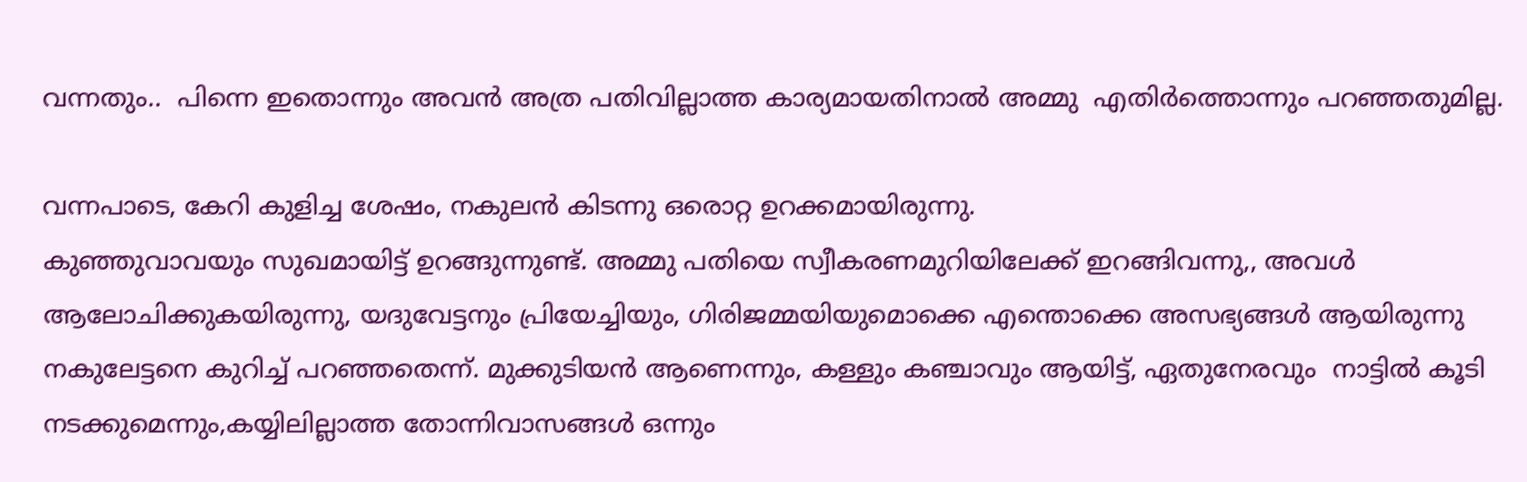വന്നതും..  പിന്നെ ഇതൊന്നും അവൻ അത്ര പതിവില്ലാത്ത കാര്യമായതിനാൽ അമ്മു  എതിർത്തൊന്നും പറഞ്ഞതുമില്ല.

വന്നപാടെ, കേറി കുളിച്ച ശേഷം, നകുലൻ കിടന്നു ഒരൊറ്റ ഉറക്കമായിരുന്നു.
കുഞ്ഞുവാവയും സുഖമായിട്ട് ഉറങ്ങുന്നുണ്ട്. അമ്മു പതിയെ സ്വീകരണമുറിയിലേക്ക് ഇറങ്ങിവന്നു,, അവൾ ആലോചിക്കുകയിരുന്നു, യദുവേട്ടനും പ്രിയേച്ചിയും, ഗിരിജമ്മയിയുമൊക്കെ എന്തൊക്കെ അസഭ്യങ്ങൾ ആയിരുന്നു നകുലേട്ടനെ കുറിച്ച് പറഞ്ഞതെന്ന്. മുക്കുടിയൻ ആണെന്നും, കള്ളും കഞ്ചാവും ആയിട്ട്, ഏതുനേരവും  നാട്ടിൽ കൂടി നടക്കുമെന്നും,കയ്യിലില്ലാത്ത തോന്നിവാസങ്ങൾ ഒന്നും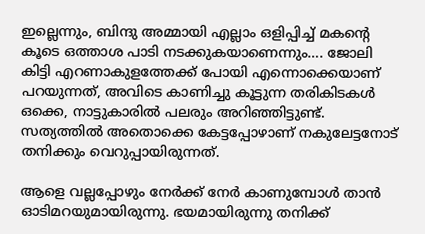ഇല്ലെന്നും, ബിന്ദു അമ്മായി എല്ലാം ഒളിപ്പിച്ച് മകന്റെ കൂടെ ഒത്താശ പാടി നടക്കുകയാണെന്നും…. ജോലി കിട്ടി എറണാകുളത്തേക്ക് പോയി എന്നൊക്കെയാണ് പറയുന്നത്, അവിടെ കാണിച്ചു കൂട്ടുന്ന തരികിടകൾ ഒക്കെ, നാട്ടുകാരിൽ പലരും അറിഞ്ഞിട്ടുണ്ട്.
സത്യത്തിൽ അതൊക്കെ കേട്ടപ്പോഴാണ് നകുലേട്ടനോട് തനിക്കും വെറുപ്പായിരുന്നത്.

ആളെ വല്ലപ്പോഴും നേർക്ക് നേർ കാണുമ്പോൾ താൻ ഓടിമറയുമായിരുന്നു. ഭയമായിരുന്നു തനിക്ക്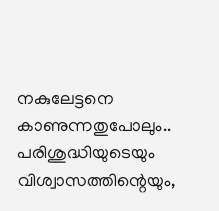നകുലേട്ടനെ കാണുന്നതുപോലും.. പരിശുദ്ധിയുടെയും വിശ്വാസത്തിന്റെയും,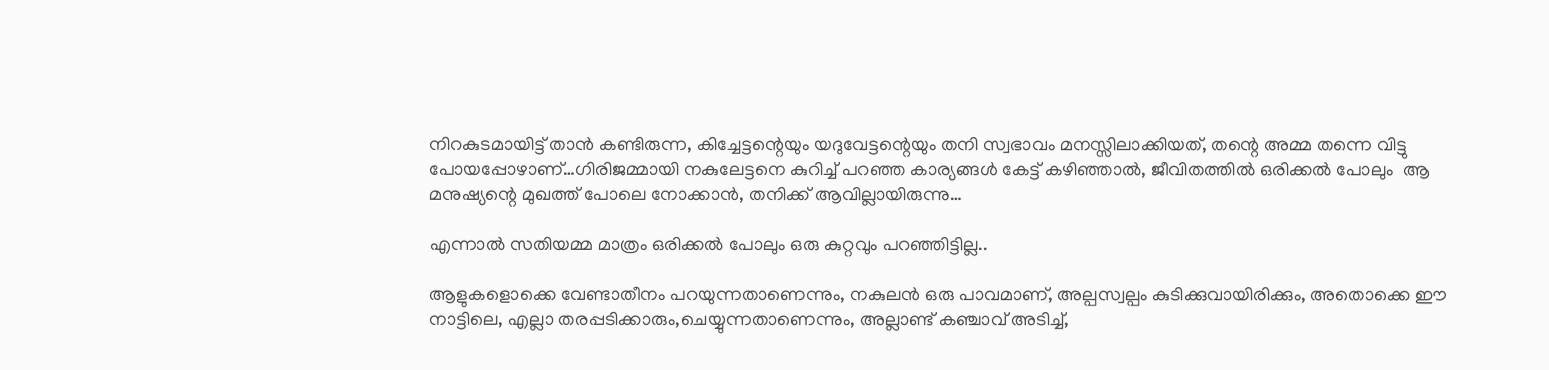നിറകുടമായിട്ട് താൻ കണ്ടിരുന്ന, കിച്ചേട്ടന്റെയും യദുവേട്ടന്റെയും തനി സ്വഭാവം മനസ്സിലാക്കിയത്, തന്റെ അമ്മ തന്നെ വിട്ടു പോയപ്പോഴാണ്…ഗിരിജമ്മായി നകുലേട്ടനെ കുറിച്ച് പറഞ്ഞ കാര്യങ്ങൾ കേട്ട് കഴിഞ്ഞാൽ, ജീവിതത്തിൽ ഒരിക്കൽ പോലും  ആ മനുഷ്യന്റെ മുഖത്ത് പോലെ നോക്കാൻ, തനിക്ക് ആവില്ലായിരുന്നു…

എന്നാൽ സതിയമ്മ മാത്രം ഒരിക്കൽ പോലും ഒരു കുറ്റവും പറഞ്ഞിട്ടില്ല..

ആളുകളൊക്കെ വേണ്ടാതീനം പറയുന്നതാണെന്നും, നകുലൻ ഒരു പാവമാണ്, അല്പസ്വല്പം കുടിക്കുവായിരിക്കും, അതൊക്കെ ഈ നാട്ടിലെ, എല്ലാ തരപ്പടിക്കാരും,ചെയ്യുന്നതാണെന്നും, അല്ലാണ്ട് കഞ്ചാവ് അടിച്ച്,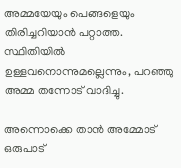അമ്മയേയും പെങ്ങളെയും തിരിച്ചറിയാൻ പറ്റാത്ത. സ്ഥിതിയിൽ ഉള്ളവനൊന്നുമല്ലെന്നും, പറഞ്ഞു അമ്മ തന്നോട് വാദിച്ചു.

അന്നൊക്കെ താൻ അമ്മോട് ഒരുപാട്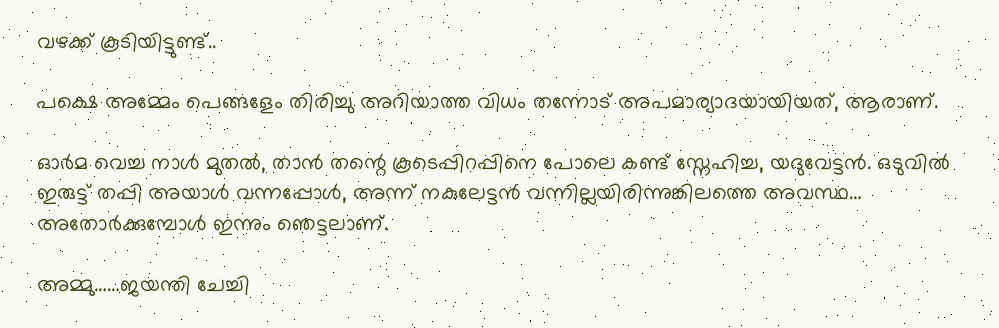വഴക്ക് കൂടിയിട്ടുണ്ട്..

പക്ഷെ അമ്മേം പെങ്ങളേം തിരിച്ചു അറിയാത്ത വിധം തന്നോട് അപമാര്യാദയായിയത്, ആരാണ്.

ഓർമ വെച്ച നാൾ മുതൽ, താൻ തന്റെ കൂടെപ്പിറപ്പിനെ പോലെ കണ്ട് സ്നേഹിച്ച, യദുവേട്ടൻ. ഒടുവിൽ ഇരുട്ട് തപ്പി അയാൾ വന്നപ്പോൾ, അന്ന് നകുലേട്ടൻ വന്നില്ലയിരിന്നുങ്കിലത്തെ അവസ്ഥ… അതോർക്കുമ്പോൾ ഇന്നും ഞെട്ടലാണ്.

അമ്മു……ജയന്തി ചേച്ചി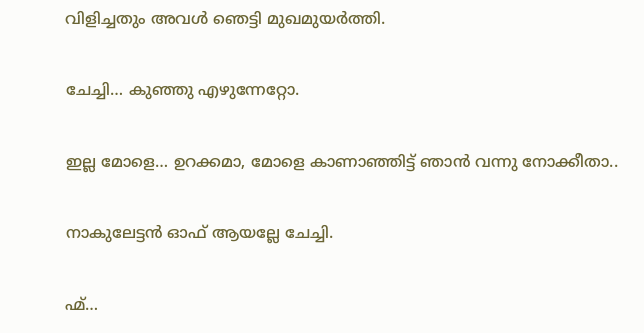വിളിച്ചതും അവൾ ഞെട്ടി മുഖമുയർത്തി.

ചേച്ചി… കുഞ്ഞു എഴുന്നേറ്റോ.

ഇല്ല മോളെ… ഉറക്കമാ, മോളെ കാണാഞ്ഞിട്ട് ഞാൻ വന്നു നോക്കീതാ..

നാകുലേട്ടൻ ഓഫ്‌ ആയല്ലേ ചേച്ചി.

ഹ്മ്…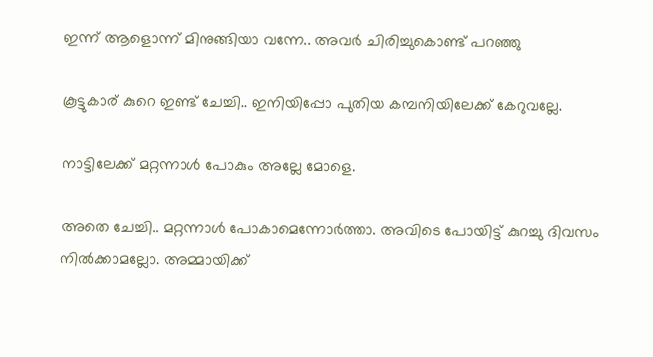ഇന്ന് ആളൊന്ന് മിനുങ്ങിയാ വന്നേ.. അവർ ചിരിച്ചുകൊണ്ട് പറഞ്ഞു

കൂട്ടുകാര് കുറെ ഇണ്ട് ചേച്ചി.. ഇനിയിപ്പോ പുതിയ കമ്പനിയിലേക്ക് കേറുവല്ലേ.

നാട്ടിലേക്ക് മറ്റന്നാൾ പോകും അല്ലേ മോളെ.

അതെ ചേച്ചി.. മറ്റന്നാൾ പോകാമെന്നോർത്താ. അവിടെ പോയിട്ട് കുറച്ചു ദിവസം നിൽക്കാമല്ലോ. അമ്മായിക്ക്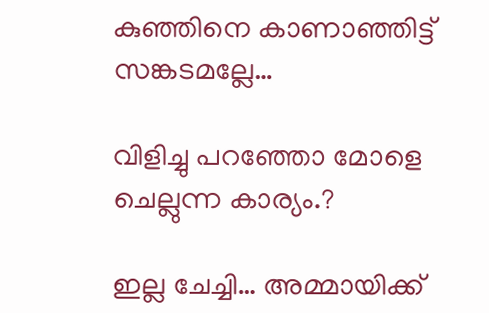കുഞ്ഞിനെ കാണാഞ്ഞിട്ട് സങ്കടമല്ലേ…

വിളിച്ചു പറഞ്ഞോ മോളെ ചെല്ലുന്ന കാര്യം.?

ഇല്ല ചേച്ചി… അമ്മായിക്ക്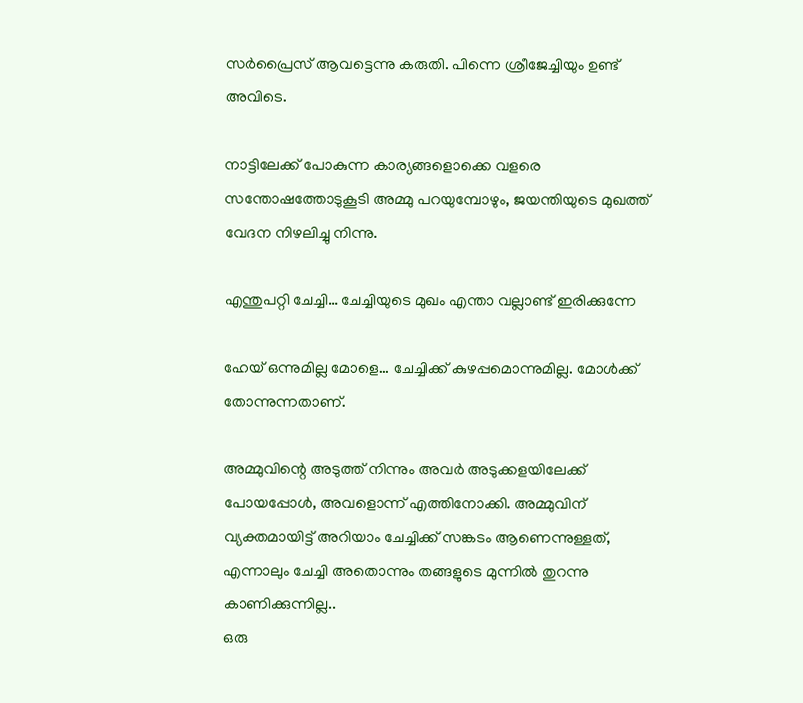സർപ്രൈസ് ആവട്ടെന്നു കരുതി. പിന്നെ ശ്രീജേച്ചിയും ഉണ്ട് അവിടെ.

നാട്ടിലേക്ക് പോകുന്ന കാര്യങ്ങളൊക്കെ വളരെ സന്തോഷത്തോടുകൂടി അമ്മു പറയുമ്പോഴും, ജയന്തിയുടെ മുഖത്ത് വേദന നിഴലിച്ചു നിന്നു.

എന്തുപറ്റി ചേച്ചി… ചേച്ചിയുടെ മുഖം എന്താ വല്ലാണ്ട് ഇരിക്കുന്നേ

ഹേയ് ഒന്നുമില്ല മോളെ… ചേച്ചിക്ക് കുഴപ്പമൊന്നുമില്ല. മോൾക്ക് തോന്നുന്നതാണ്.

അമ്മുവിന്റെ അടുത്ത് നിന്നും അവർ അടുക്കളയിലേക്ക് പോയപ്പോൾ, അവളൊന്ന് എത്തിനോക്കി. അമ്മുവിന് വ്യക്തമായിട്ട് അറിയാം ചേച്ചിക്ക് സങ്കടം ആണെന്നുള്ളത്, എന്നാലും ചേച്ചി അതൊന്നും തങ്ങളുടെ മുന്നിൽ തുറന്നു കാണിക്കുന്നില്ല..
ഒരു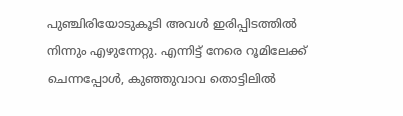പുഞ്ചിരിയോടുകൂടി അവൾ ഇരിപ്പിടത്തിൽ നിന്നും എഴുന്നേറ്റു. എന്നിട്ട് നേരെ റൂമിലേക്ക് ചെന്നപ്പോൾ, കുഞ്ഞുവാവ തൊട്ടിലിൽ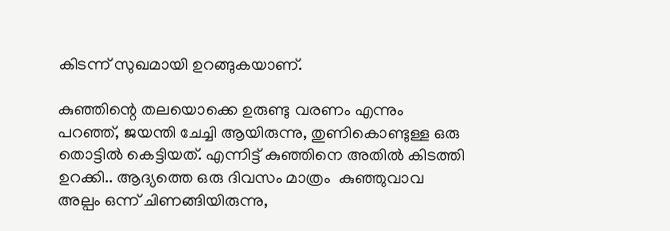കിടന്ന് സുഖമായി ഉറങ്ങുകയാണ്.

കുഞ്ഞിന്റെ തലയൊക്കെ ഉരുണ്ടു വരണം എന്നും പറഞ്ഞ്, ജയന്തി ചേച്ചി ആയിരുന്നു, തുണികൊണ്ടുള്ള ഒരു തൊട്ടിൽ കെട്ടിയത്. എന്നിട്ട് കുഞ്ഞിനെ അതിൽ കിടത്തി ഉറക്കി.. ആദ്യത്തെ ഒരു ദിവസം മാത്രം  കുഞ്ഞുവാവ അല്പം ഒന്ന് ചിണങ്ങിയിരുന്നു,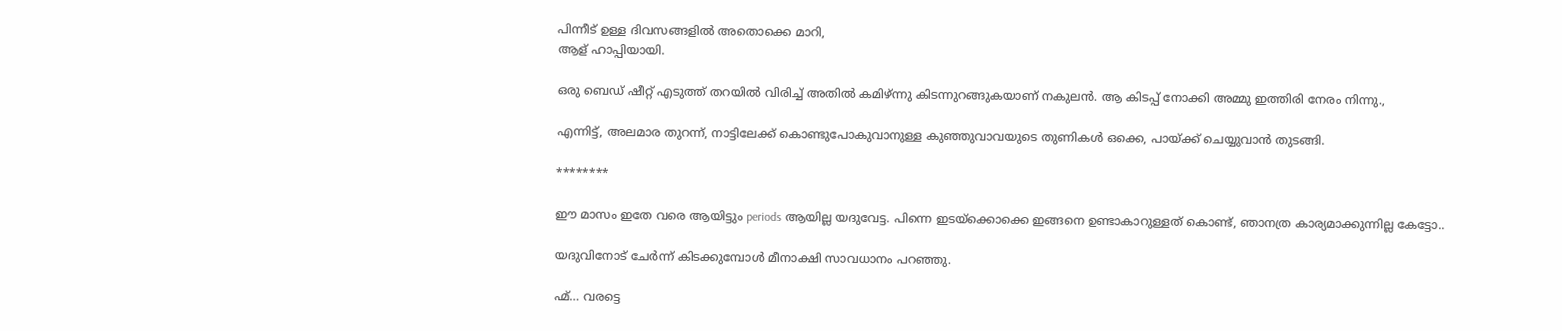പിന്നീട് ഉള്ള ദിവസങ്ങളിൽ അതൊക്കെ മാറി,
ആള് ഹാപ്പിയായി.

ഒരു ബെഡ് ഷീറ്റ് എടുത്ത് തറയിൽ വിരിച്ച് അതിൽ കമിഴ്ന്നു കിടന്നുറങ്ങുകയാണ് നകുലൻ. ആ കിടപ്പ് നോക്കി അമ്മു ഇത്തിരി നേരം നിന്നു.,

എന്നിട്ട്, അലമാര തുറന്ന്, നാട്ടിലേക്ക് കൊണ്ടുപോകുവാനുള്ള കുഞ്ഞുവാവയുടെ തുണികൾ ഒക്കെ, പായ്ക്ക് ചെയ്യുവാൻ തുടങ്ങി.

********

ഈ മാസം ഇതേ വരെ ആയിട്ടും periods ആയില്ല യദുവേട്ട. പിന്നെ ഇടയ്ക്കൊക്കെ ഇങ്ങനെ ഉണ്ടാകാറുള്ളത് കൊണ്ട്, ഞാനത്ര കാര്യമാക്കുന്നില്ല കേട്ടോ..

യദുവിനോട് ചേർന്ന് കിടക്കുമ്പോൾ മീനാക്ഷി സാവധാനം പറഞ്ഞു.

ഹ്മ്… വരട്ടെ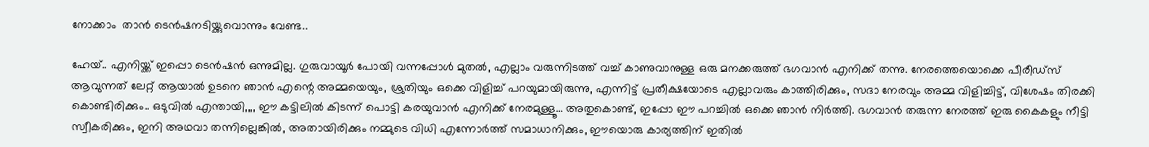നോക്കാം  താൻ ടെൻഷനടിയ്ക്കുവൊന്നും വേണ്ട..

ഹേയ്.. എനിയ്ക്ക് ഇപ്പൊ ടെൻഷൻ ഒന്നുമില്ല. ഗുരുവായൂർ പോയി വന്നപ്പോൾ മുതൽ, എല്ലാം വരുന്നിടത്ത് വച്ച് കാണുവാനുള്ള ഒരു മനക്കരുത്ത് ഭഗവാൻ എനിക്ക് തന്നു. നേരത്തെയൊക്കെ പീരീഡ്സ് ആവുന്നത് ലേറ്റ് ആയാൽ ഉടനെ ഞാൻ എന്റെ അമ്മയെയും, ശ്രുതിയും ഒക്കെ വിളിച്ച് പറയുമായിരുന്നു, എന്നിട്ട് പ്രതീക്ഷയോടെ എല്ലാവരും കാത്തിരിക്കും, സദാ നേരവും അമ്മ വിളിച്ചിട്ട്, വിശേഷം തിരക്കി കൊണ്ടിരിക്കും.. ഒടുവിൽ എന്തായി,,,, ഈ കട്ടിലിൽ കിടന്ന് പൊട്ടി കരയുവാൻ എനിക്ക് നേരമുള്ളൂ… അതുകൊണ്ട്, ഇപ്പോ ഈ പറച്ചിൽ ഒക്കെ ഞാൻ നിർത്തി. ഭഗവാൻ തരുന്ന നേരത്ത് ഇരു കൈകളും നീട്ടി സ്വീകരിക്കും, ഇനി അഥവാ തന്നില്ലെങ്കിൽ, അതായിരിക്കും നമ്മുടെ വിധി എന്നോർത്ത് സമാധാനിക്കും, ഈയൊരു കാര്യത്തിന് ഇതിൽ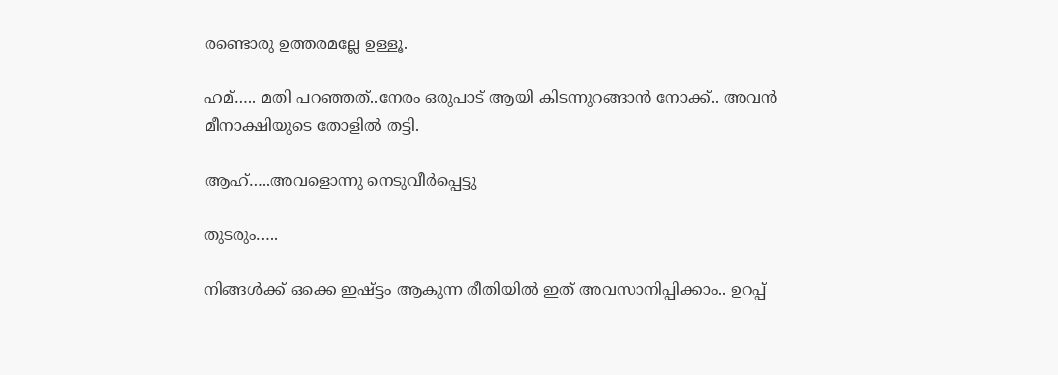രണ്ടൊരു ഉത്തരമല്ലേ ഉള്ളൂ.

ഹമ്….. മതി പറഞ്ഞത്..നേരം ഒരുപാട് ആയി കിടന്നുറങ്ങാൻ നോക്ക്.. അവൻ മീനാക്ഷിയുടെ തോളിൽ തട്ടി.

ആഹ്…..അവളൊന്നു നെടുവീർപ്പെട്ടു

തുടരും…..

നിങ്ങൾക്ക് ഒക്കെ ഇഷ്ട്ടം ആകുന്ന രീതിയിൽ ഇത് അവസാനിപ്പിക്കാം.. ഉറപ്പ്